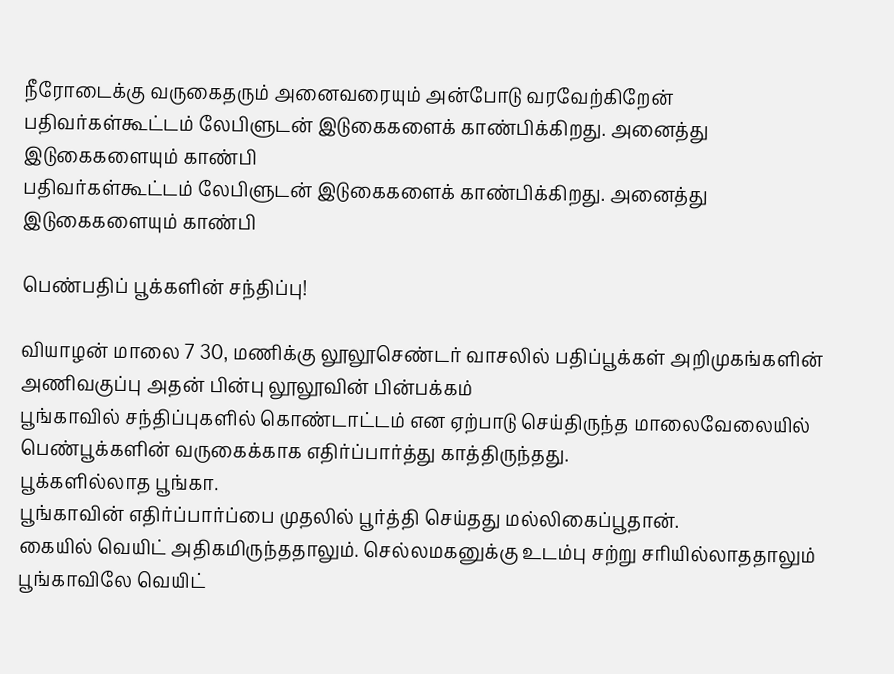நீரோடைக்கு வருகைதரும் அனைவரையும் அன்போடு வரவேற்கிறேன்
பதிவர்கள்கூட்டம் லேபிளுடன் இடுகைகளைக் காண்பிக்கிறது. அனைத்து இடுகைகளையும் காண்பி
பதிவர்கள்கூட்டம் லேபிளுடன் இடுகைகளைக் காண்பிக்கிறது. அனைத்து இடுகைகளையும் காண்பி

பெண்பதிப் பூக்களின் சந்திப்பு!

வியாழன் மாலை 7 30, மணிக்கு லூலூசெண்டர் வாசலில் பதிப்பூக்கள் அறிமுகங்களின்
அணிவகுப்பு அதன் பின்பு லூலூவின் பின்பக்கம்
பூங்காவில் சந்திப்புகளில் கொண்டாட்டம் என ஏற்பாடு செய்திருந்த மாலைவேலையில்
பெண்பூக்களின் வருகைக்காக எதிர்ப்பார்த்து காத்திருந்தது.
பூக்களில்லாத பூங்கா.
பூங்காவின் எதிர்ப்பார்ப்பை முதலில் பூர்த்தி செய்தது மல்லிகைப்பூதான்.
கையில் வெயிட் அதிகமிருந்ததாலும். செல்லமகனுக்கு உடம்பு சற்று சரியில்லாததாலும் பூங்காவிலே வெயிட்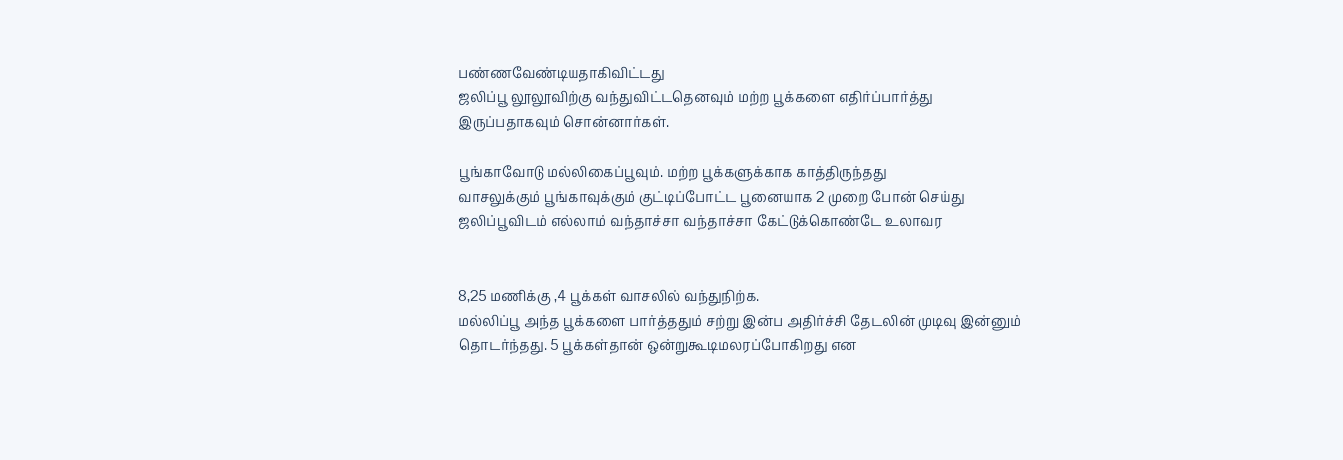பண்ணவேண்டியதாகிவிட்டது
ஜலிப்பூ லூலூவிற்கு வந்துவிட்டதெனவும் மற்ற பூக்களை எதிர்ப்பார்த்து இருப்பதாகவும் சொன்னார்கள்.

பூங்காவோடு மல்லிகைப்பூவும். மற்ற பூக்களுக்காக காத்திருந்தது
வாசலுக்கும் பூங்காவுக்கும் குட்டிப்போட்ட பூனையாக 2 முறை போன் செய்து ஜலிப்பூவிடம் எல்லாம் வந்தாச்சா வந்தாச்சா கேட்டுக்கொண்டே உலாவர


8,25 மணிக்கு ,4 பூக்கள் வாசலில் வந்துநிற்க.
மல்லிப்பூ அந்த பூக்களை பார்த்ததும் சற்று இன்ப அதிர்ச்சி தேடலின் முடிவு இன்னும் தொடர்ந்தது. 5 பூக்கள்தான் ஒன்றுகூடிமலரப்போகிறது என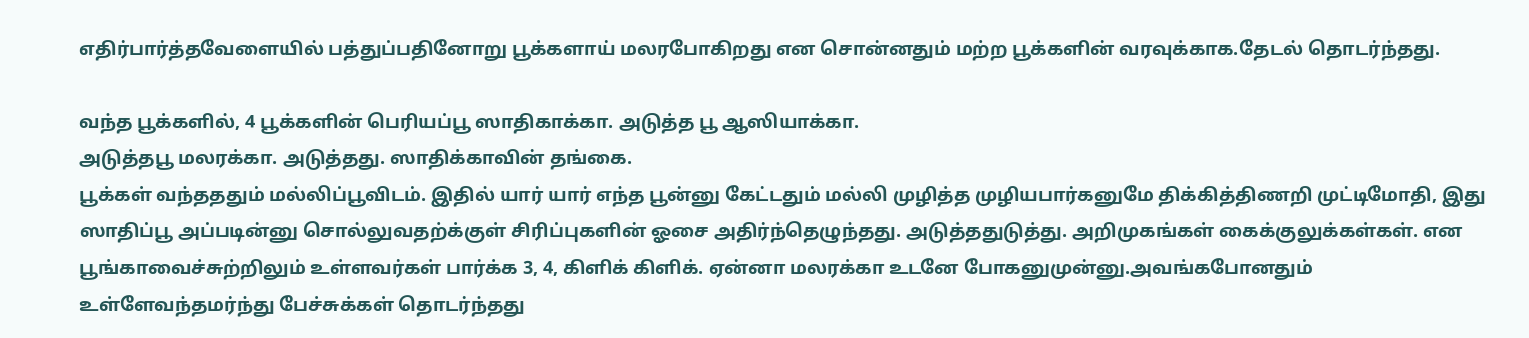எதிர்பார்த்தவேளையில் பத்துப்பதினோறு பூக்களாய் மலரபோகிறது என சொன்னதும் மற்ற பூக்களின் வரவுக்காக.தேடல் தொடர்ந்தது.

வந்த பூக்களில், 4 பூக்களின் பெரியப்பூ ஸாதிகாக்கா. அடுத்த பூ ஆஸியாக்கா.
அடுத்தபூ மலரக்கா. அடுத்தது. ஸாதிக்காவின் தங்கை.
பூக்கள் வந்தததும் மல்லிப்பூவிடம். இதில் யார் யார் எந்த பூன்னு கேட்டதும் மல்லி முழித்த முழியபார்கனுமே திக்கித்திணறி முட்டிமோதி, இது ஸாதிப்பூ அப்படின்னு சொல்லுவதற்க்குள் சிரிப்புகளின் ஓசை அதிர்ந்தெழுந்தது. அடுத்ததுடுத்து. அறிமுகங்கள் கைக்குலுக்கள்கள். என பூங்காவைச்சுற்றிலும் உள்ளவர்கள் பார்க்க 3, 4, கிளிக் கிளிக். ஏன்னா மலரக்கா உடனே போகனுமுன்னு.அவங்கபோனதும் உள்ளேவந்தமர்ந்து பேச்சுக்கள் தொடர்ந்தது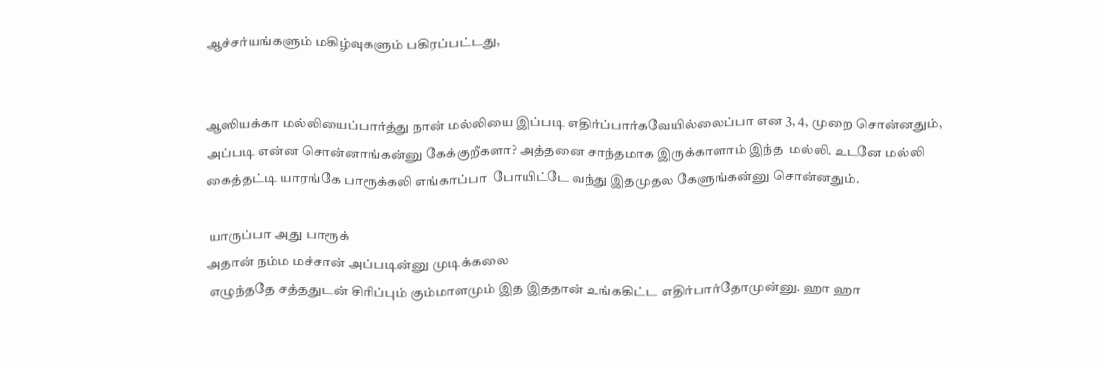ஆச்சர்யங்களும் மகிழ்வுகளும் பகிரப்பட்டது,


ஆஸியக்கா மல்லியைப்பார்த்து நான் மல்லியை இப்படி எதிர்ப்பார்கவேயில்லைப்பா என 3, 4, முறை சொன்னதும், அப்படி என்ன சொன்னாங்கன்னு கேக்குறீகளா? அத்தனை சாந்தமாக இருக்காளாம் இந்த  மல்லி. உடனே மல்லி கைத்தட்டி யாரங்கே பாரூக்கலி எங்காப்பா  போயிட்டே வந்து இதமுதல கேளுங்கன்னு சொன்னதும்.

 யாருப்பா அது பாரூக்
அதான் நம்ம மச்சான் அப்படின்னு முடிக்கலை
 எழுந்ததே சத்ததுடன் சிரிப்பும் கும்மாளமும் இத இததான் உங்ககிட்ட எதிர்பார்தோமுன்னு. ஹா ஹா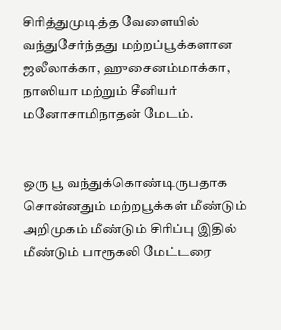சிரித்துமுடித்த வேளையில் வந்துசேர்ந்தது மற்றப்பூக்களான ஜலீலாக்கா, ஹுசைனம்மாக்கா, நாஸியா மற்றும் சீனியர் மனோசாமிநாதன் மேடம்.


ஒரு பூ வந்துக்கொண்டிருபதாக சொன்னதும் மற்றபூக்கள் மீண்டும் அறிமுகம் மீண்டும் சிரிப்பு இதில் மீண்டும் பாரூகலி மேட்டரை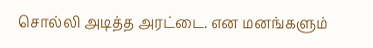சொல்லி அடித்த அரட்டை. என மனங்களும்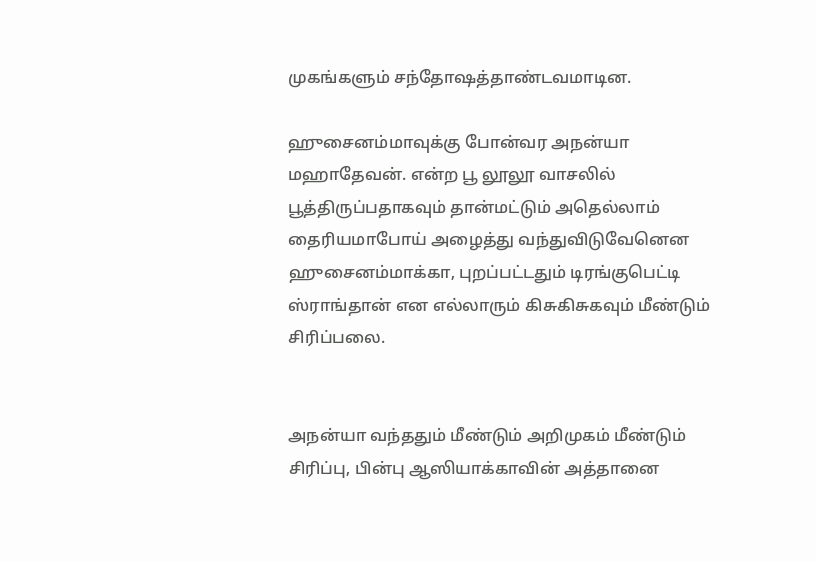முகங்களும் சந்தோஷத்தாண்டவமாடின.

ஹுசைனம்மாவுக்கு போன்வர அநன்யா மஹாதேவன். என்ற பூ லூலூ வாசலில் பூத்திருப்பதாகவும் தான்மட்டும் அதெல்லாம் தைரியமாபோய் அழைத்து வந்துவிடுவேனென ஹுசைனம்மாக்கா, புறப்பட்டதும் டிரங்குபெட்டி ஸ்ராங்தான் என எல்லாரும் கிசுகிசுகவும் மீண்டும் சிரிப்பலை.


அநன்யா வந்ததும் மீண்டும் அறிமுகம் மீண்டும் சிரிப்பு, பின்பு ஆஸியாக்காவின் அத்தானை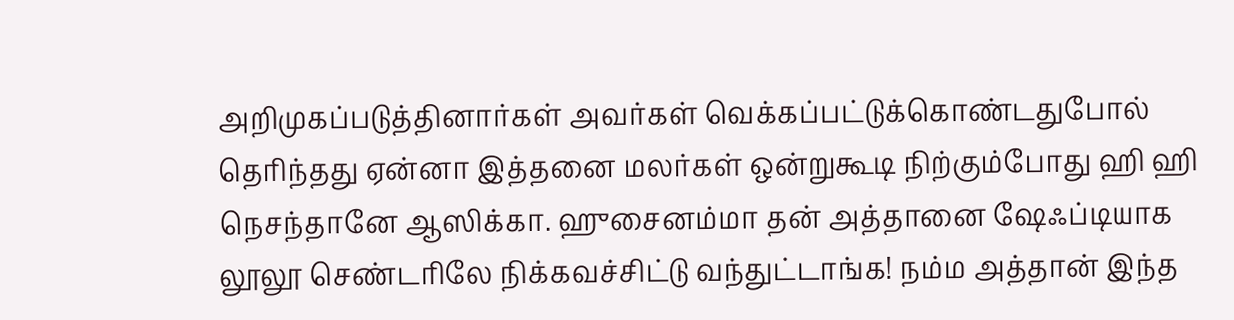அறிமுகப்படுத்தினார்கள் அவர்கள் வெக்கப்பட்டுக்கொண்டதுபோல் தெரிந்தது ஏன்னா இத்தனை மலர்கள் ஒன்றுகூடி நிற்கும்போது ஹி ஹி நெசந்தானே ஆஸிக்கா. ஹுசைனம்மா தன் அத்தானை ஷேஃப்டியாக லூலூ செண்டரிலே நிக்கவச்சிட்டு வந்துட்டாங்க! நம்ம அத்தான் இந்த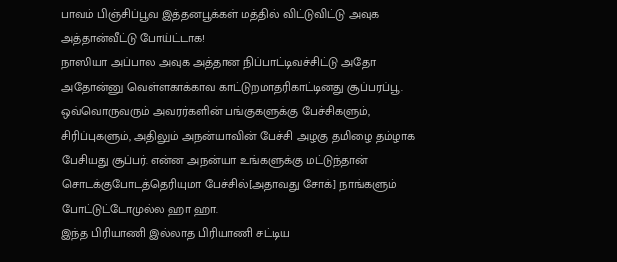பாவம் பிஞ்சிப்பூவ இத்தனபூக்கள் மத்தில் விட்டுவிட்டு அவுக அத்தான்வீட்டு போய்ட்டாக!
நாஸியா அப்பால அவுக அத்தான நிப்பாட்டிவச்சிட்டு அதோ அதோன்னு வெள்ளகாக்காவ காட்டுறமாதரிகாட்டினது சூப்பரப்பூ.
ஒவ்வொருவரும் அவரர்களின் பங்குகளுக்கு பேச்சிகளும், சிரிப்புகளும், அதிலும் அநன்யாவின் பேச்சி அழகு தமிழை தம்ழாக பேசியது சூப்பர். என்ன அநன்யா உங்களுக்கு மட்டுந்தான் சொடக்குபோடத்தெரியுமா பேச்சில்[அதாவது சோக்] நாங்களும் போட்டுட்டோமுல்ல ஹா ஹா.
இந்த பிரியாணி இல்லாத பிரியாணி சட்டிய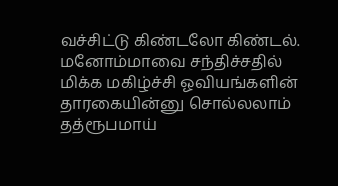வச்சிட்டு கிண்டலோ கிண்டல். மனோம்மாவை சந்திச்சதில் மிக்க மகிழ்ச்சி ஓவியங்களின் தாரகையின்னு சொல்லலாம் தத்ரூபமாய்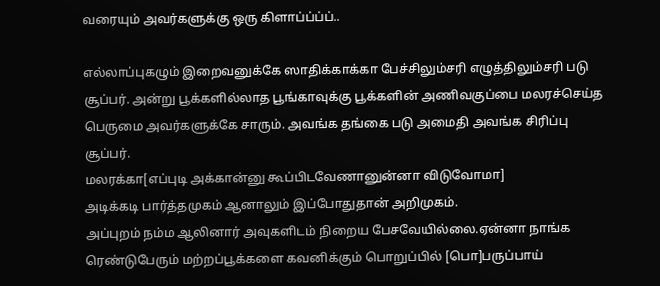வரையும் அவர்களுக்கு ஒரு கிளாப்ப்ப்ப்..

எல்லாப்புகழும் இறைவனுக்கே ஸாதிக்காக்கா பேச்சிலும்சரி எழுத்திலும்சரி படு சூப்பர். அன்று பூக்களில்லாத பூங்காவுக்கு பூக்களின் அணிவகுப்பை மலரச்செய்த பெருமை அவர்களுக்கே சாரும். அவங்க தங்கை படு அமைதி அவங்க சிரிப்பு சூப்பர்.
மலரக்கா[எப்புடி அக்கான்னு கூப்பிடவேணானுன்னா விடுவோமா]
அடிக்கடி பார்த்தமுகம் ஆனாலும் இப்போதுதான் அறிமுகம்.
அப்புறம் நம்ம ஆலினார் அவுகளிடம் நிறைய பேசவேயில்லை.ஏன்னா நாங்க ரெண்டுபேரும் மற்றப்பூக்களை கவனிக்கும் பொறுப்பில் [பொ]பருப்பாய்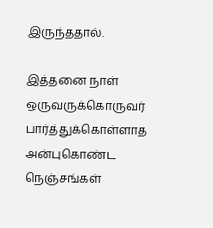இருந்ததால்.

இத்தனை நாள் ஒருவருக்கொருவர் பார்த்துக்கொள்ளாத அன்புகொண்ட நெஞ்சங்கள்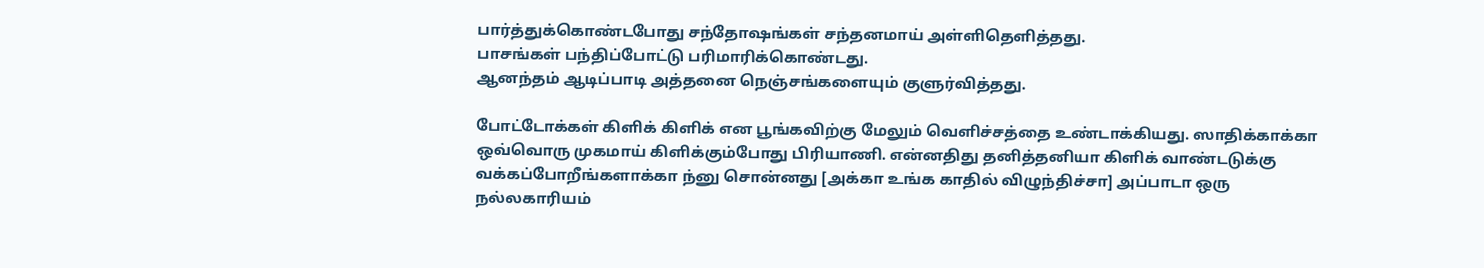பார்த்துக்கொண்டபோது சந்தோஷங்கள் சந்தனமாய் அள்ளிதெளித்தது.
பாசங்கள் பந்திப்போட்டு பரிமாரிக்கொண்டது.
ஆனந்தம் ஆடிப்பாடி அத்தனை நெஞ்சங்களையும் குளுர்வித்தது.

போட்டோக்கள் கிளிக் கிளிக் என பூங்கவிற்கு மேலும் வெளிச்சத்தை உண்டாக்கியது. ஸாதிக்காக்கா ஒவ்வொரு முகமாய் கிளிக்கும்போது பிரியாணி. என்னதிது தனித்தனியா கிளிக் வாண்டடுக்கு வக்கப்போறீங்களாக்கா ந்னு சொன்னது [அக்கா உங்க காதில் விழுந்திச்சா] அப்பாடா ஒரு நல்லகாரியம்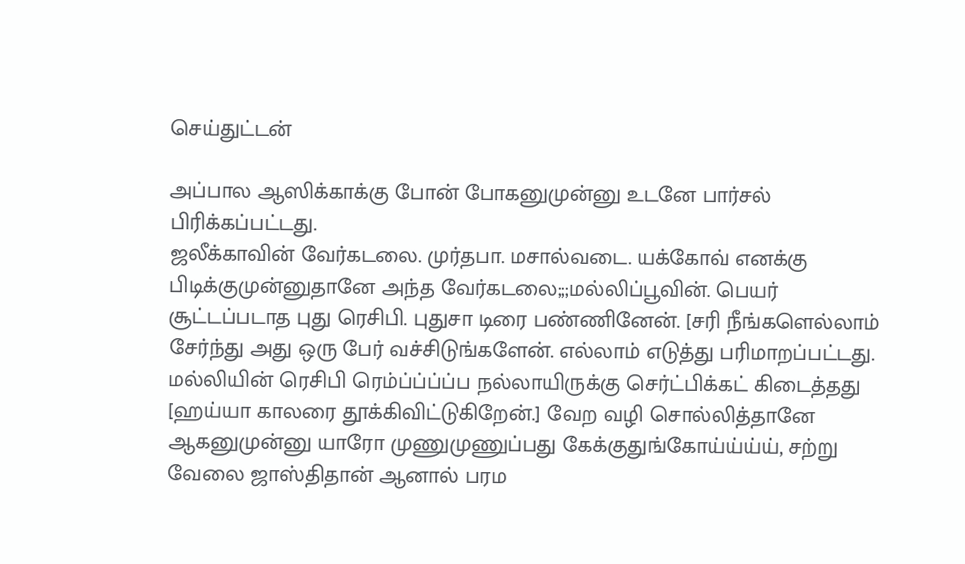செய்துட்டன்

அப்பால ஆஸிக்காக்கு போன் போகனுமுன்னு உடனே பார்சல் பிரிக்கப்பட்டது.
ஜலீக்காவின் வேர்கடலை. முர்தபா. மசால்வடை. யக்கோவ் எனக்கு பிடிக்குமுன்னுதானே அந்த வேர்கடலை;;;மல்லிப்பூவின். பெயர் சூட்டப்படாத புது ரெசிபி. புதுசா டிரை பண்ணினேன். [சரி நீங்களெல்லாம் சேர்ந்து அது ஒரு பேர் வச்சிடுங்களேன். எல்லாம் எடுத்து பரிமாறப்பட்டது. மல்லியின் ரெசிபி ரெம்ப்ப்ப்ப்ப நல்லாயிருக்கு செர்ட்பிக்கட் கிடைத்தது [ஹய்யா காலரை தூக்கிவிட்டுகிறேன்.] வேற வழி சொல்லித்தானே ஆகனுமுன்னு யாரோ முணுமுணுப்பது கேக்குதுங்கோய்ய்ய்ய், சற்று வேலை ஜாஸ்திதான் ஆனால் பரம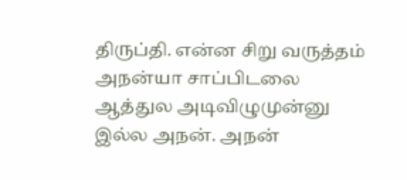திருப்தி. என்ன சிறு வருத்தம் அநன்யா சாப்பிடலை ஆத்துல அடிவிழுமுன்னு இல்ல அநன். அநன்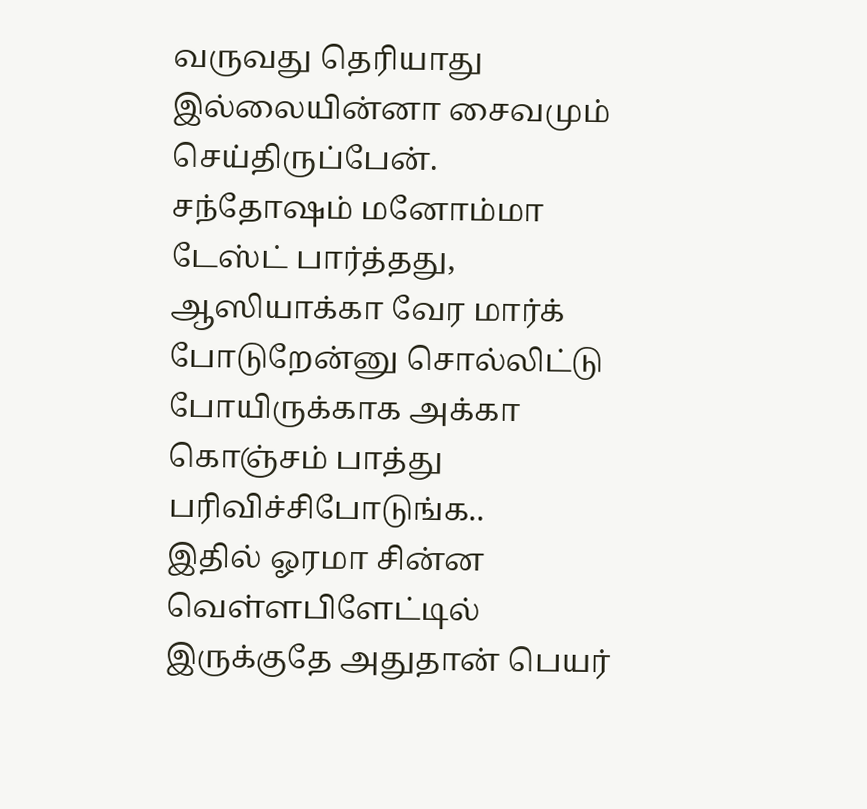வருவது தெரியாது இல்லையின்னா சைவமும் செய்திருப்பேன். சந்தோஷம் மனோம்மா டேஸ்ட் பார்த்தது, ஆஸியாக்கா வேர மார்க் போடுறேன்னு சொல்லிட்டு போயிருக்காக அக்கா கொஞ்சம் பாத்து பரிவிச்சிபோடுங்க..
இதில் ஓரமா சின்ன வெள்ளபிளேட்டில் இருக்குதே அதுதான் பெயர்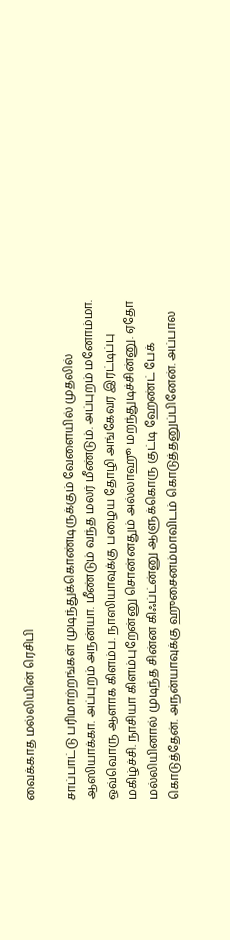வைக்காத மல்லியின் ரெசிபி

சாப்பாட்டு பரிமாற்றங்கள் முடிந்துக்கொண்டிருக்கும் வேளையில் முதலில் ஆஸியாக்கா. அப்புறம் அநன்யா. மீண்டும் வந்த மலர் மீண்டும். அப்புறம் மனோம்மா. ஒவ்வொரு ஆளாக கிளம்ப. நாஸியாவுக்கு பழைய தோழி அங்கேவர இரட்டிப்பு மகிழ்ச்சி. நாசியா கிளம்புறேன்னு சொன்னதும் அல்லாஹூ மறந்துடிச்சின்னு. ஏதோ மல்லியினால் முடிந்த சின்ன கிஃப்ட்ன்னு ஆளுக்கொரு குட்டி ஹேண்ட் பேக் கொடுத்தேன். அநன்யாவுக்கு ஹுசைனம்மாவிடம் கொடுத்தனுப்பினேன். அப்பால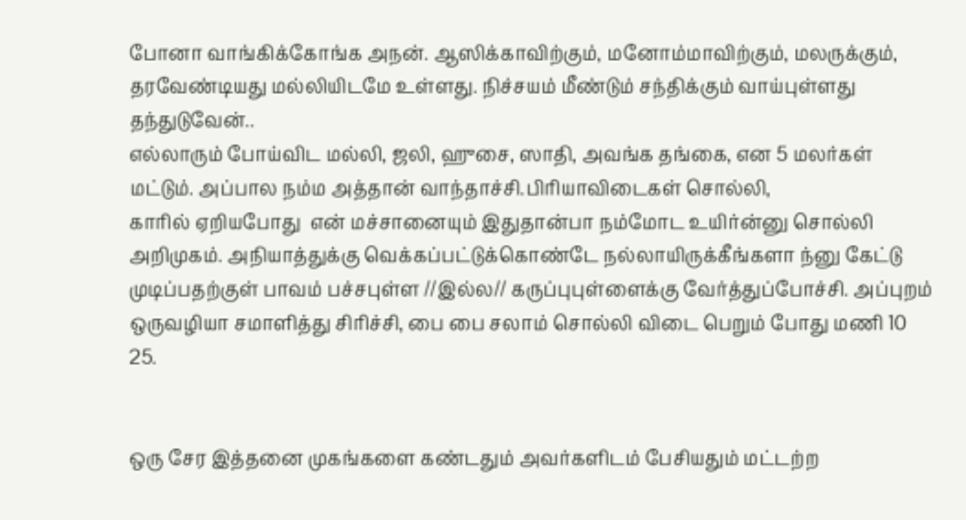போனா வாங்கிக்கோங்க அநன். ஆஸிக்காவிற்கும், மனோம்மாவிற்கும், மலருக்கும், தரவேண்டியது மல்லியிடமே உள்ளது. நிச்சயம் மீண்டும் சந்திக்கும் வாய்புள்ளது தந்துடுவேன்..
எல்லாரும் போய்விட மல்லி, ஜலி, ஹுசை, ஸாதி, அவங்க தங்கை, என 5 மலர்கள் மட்டும். அப்பால நம்ம அத்தான் வாந்தாச்சி.பிரியாவிடைகள் சொல்லி,
காரில் ஏறியபோது  என் மச்சானையும் இதுதான்பா நம்மோட உயிர்ன்னு சொல்லி அறிமுகம். அநியாத்துக்கு வெக்கப்பட்டுக்கொண்டே நல்லாயிருக்கீங்களா ந்னு கேட்டு முடிப்பதற்குள் பாவம் பச்சபுள்ள //இல்ல// கருப்புபுள்ளைக்கு வேர்த்துப்போச்சி. அப்புறம் ஒருவழியா சமாளித்து சிரிச்சி, பை பை சலாம் சொல்லி விடை பெறும் போது மணி 10 25.


ஒரு சேர இத்தனை முகங்களை கண்டதும் அவர்களிடம் பேசியதும் மட்டற்ற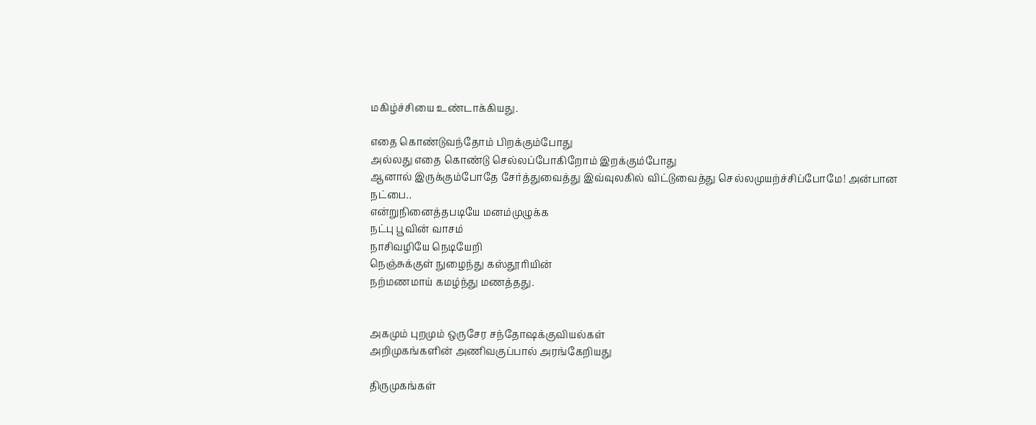மகிழ்ச்சியை உண்டாக்கியது.

எதை கொண்டுவந்தோம் பிறக்கும்போது
அல்லது எதை கொண்டு செல்லப்போகிறோம் இறக்கும்போது
ஆனால் இருக்கும்போதே சேர்த்துவைத்து இவ்வுலகில் விட்டுவைத்து செல்லமுயற்ச்சிப்போமே! அன்பான நட்பை..
என்றுநினைத்தபடியே மனம்முழுக்க
நட்பு பூவின் வாசம்
நாசிவழியே நெடியேறி
நெஞ்சுக்குள் நுழைந்து கஸ்தூரியின்
நற்மணமாய் கமழ்ந்து மணத்தது.


அகமும் புறமும் ஒருசேர சந்தோஷக்குவியல்கள்
அறிமுகங்களின் அணிவகுப்பால் அரங்கேறியது

திருமுகங்கள்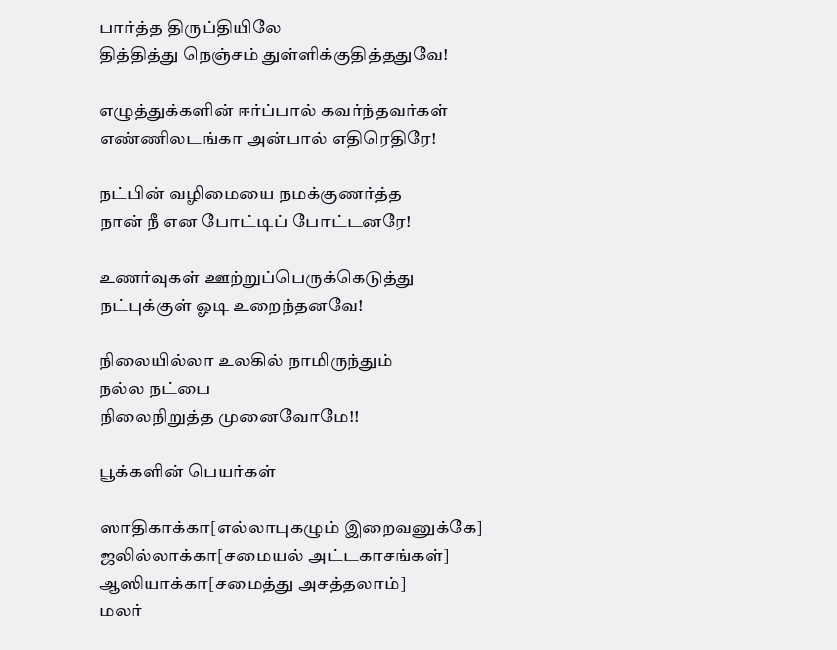பார்த்த திருப்தியிலே
தித்தித்து நெஞ்சம் துள்ளிக்குதித்ததுவே!

எழுத்துக்களின் ஈர்ப்பால் கவர்ந்தவர்கள்
எண்ணிலடங்கா அன்பால் எதிரெதிரே!

நட்பின் வழிமையை நமக்குணர்த்த
நான் நீ என போட்டிப் போட்டனரே!

உணர்வுகள் ஊற்றுப்பெருக்கெடுத்து
நட்புக்குள் ஓடி உறைந்தனவே!

நிலையில்லா உலகில் நாமிருந்தும்
நல்ல நட்பை
நிலைநிறுத்த முனைவோமே!!

பூக்களின் பெயர்கள்

ஸாதிகாக்கா[எல்லாபுகழும் இறைவனுக்கே]
ஜலில்லாக்கா[சமையல் அட்டகாசங்கள்]
ஆஸியாக்கா[சமைத்து அசத்தலாம்]
மலர்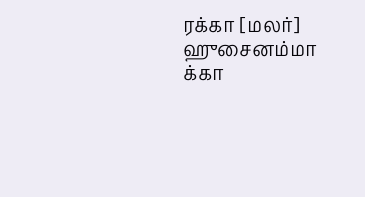ரக்கா [மலர்]
ஹுசைனம்மா க்கா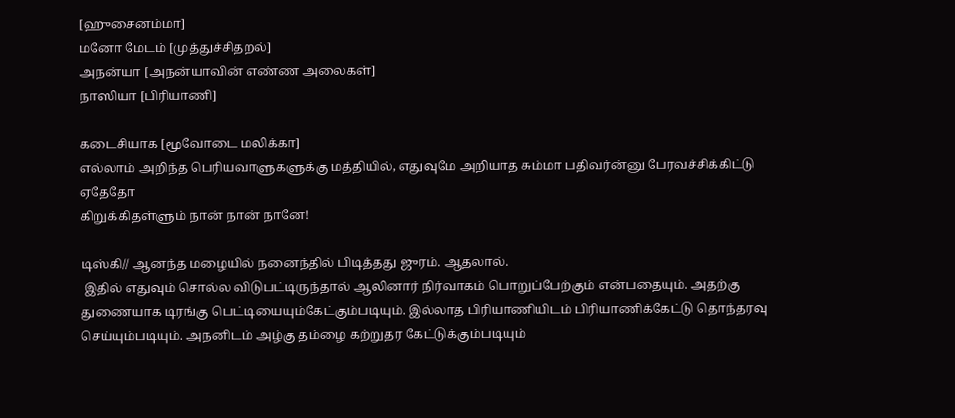[ஹுசைனம்மா]
மனோ மேடம் [முத்துச்சிதறல்]
அநன்யா [அநன்யாவின் எண்ண அலைகள்]
நாஸியா [பிரியாணி]

கடைசியாக [மூவோடை மலிக்கா]
எல்லாம் அறிந்த பெரியவாளுகளுக்கு மத்தியில், எதுவுமே அறியாத சும்மா பதிவர்ன்னு பேரவச்சிக்கிட்டு ஏதேதோ
கிறுக்கிதள்ளும் நான் நான் நானே!

டிஸ்கி// ஆனந்த மழையில் நனைந்தில் பிடித்தது ஜுரம். ஆதலால்.
 இதில் எதுவும் சொல்ல விடுபட்டிருந்தால் ஆலினார் நிர்வாகம் பொறுப்பேற்கும் என்பதையும். அதற்கு துணையாக டிரங்கு பெட்டியையும்கேட்கும்படியும். இல்லாத பிரியாணியிடம் பிரியாணிக்கேட்டு தொந்தரவு செய்யும்படியும். அநனிடம் அழ்கு தம்ழை கற்றுதர கேட்டுக்கும்படியும்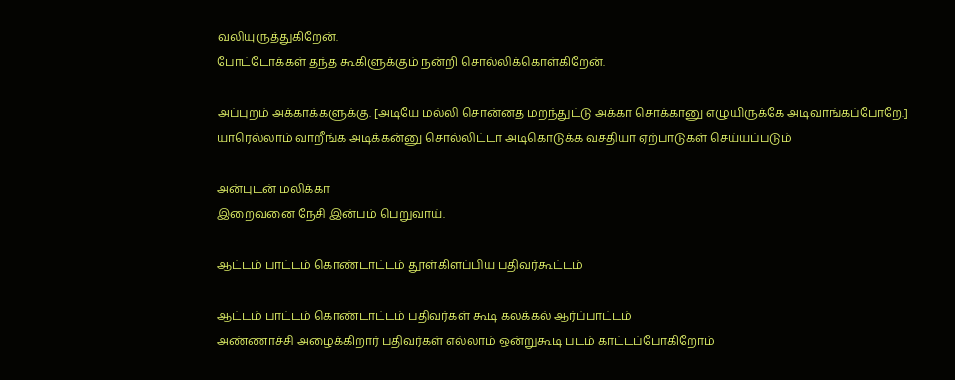வலியுருத்துகிறேன்.
போட்டோக்கள் தந்த கூகிளுக்கும் நன்றி சொல்லிக்கொள்கிறேன்.

அப்புறம் அக்காக்களுக்கு. [அடியே மல்லி சொன்னத மறந்துட்டு அக்கா சொக்கானு எழுயிருக்கே அடிவாங்கப்போறே.] யாரெல்லாம் வாறீங்க அடிக்கன்னு சொல்லிட்டா அடிகொடுக்க வசதியா ஏற்பாடுகள் செய்யப்படும்

அன்புடன் மலிக்கா
இறைவனை நேசி இன்பம் பெறுவாய்.

ஆட்டம் பாட்டம் கொண்டாட்டம் தூள்கிளப்பிய பதிவர்கூட்டம்

ஆட்டம் பாட்டம் கொண்டாட்டம் பதிவர்கள் கூடி கலக்கல் ஆர்ப்பாட்டம்
அண்ணாச்சி அழைக்கிறார் பதிவர்கள் எல்லாம் ஒன்றுகூடி படம் காட்டப்போகிறோம்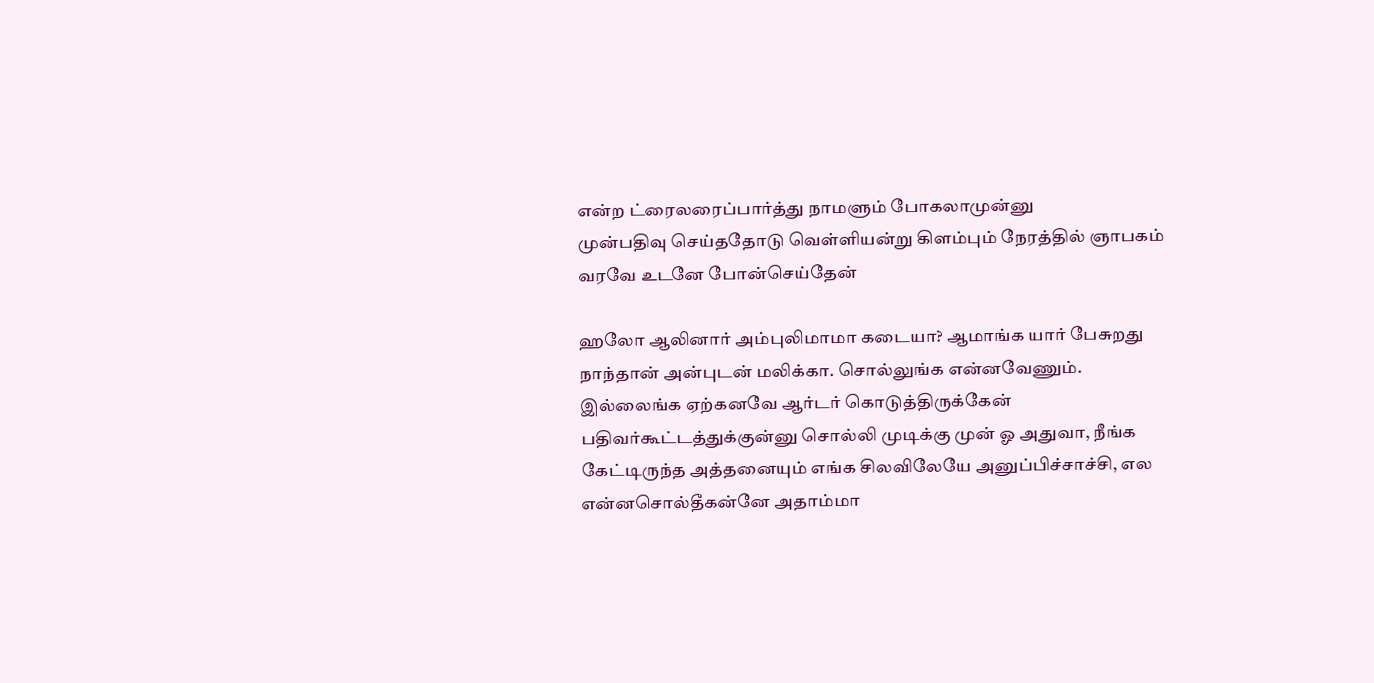என்ற ட்ரைலரைப்பார்த்து நாமளும் போகலாமுன்னு
முன்பதிவு செய்ததோடு வெள்ளியன்று கிளம்பும் நேரத்தில் ஞாபகம் வரவே உடனே போன்செய்தேன்

ஹலோ ஆலினார் அம்புலிமாமா கடையா? ஆமாங்க யார் பேசுறது நாந்தான் அன்புடன் மலிக்கா. சொல்லுங்க என்னவேணும். இல்லைங்க ஏற்கனவே ஆர்டர் கொடுத்திருக்கேன் பதிவர்கூட்டத்துக்குன்னு சொல்லி முடிக்கு முன் ஓ அதுவா, நீங்க கேட்டிருந்த அத்தனையும் எங்க சிலவிலேயே அனுப்பிச்சாச்சி, எல என்னசொல்தீகன்னே அதாம்மா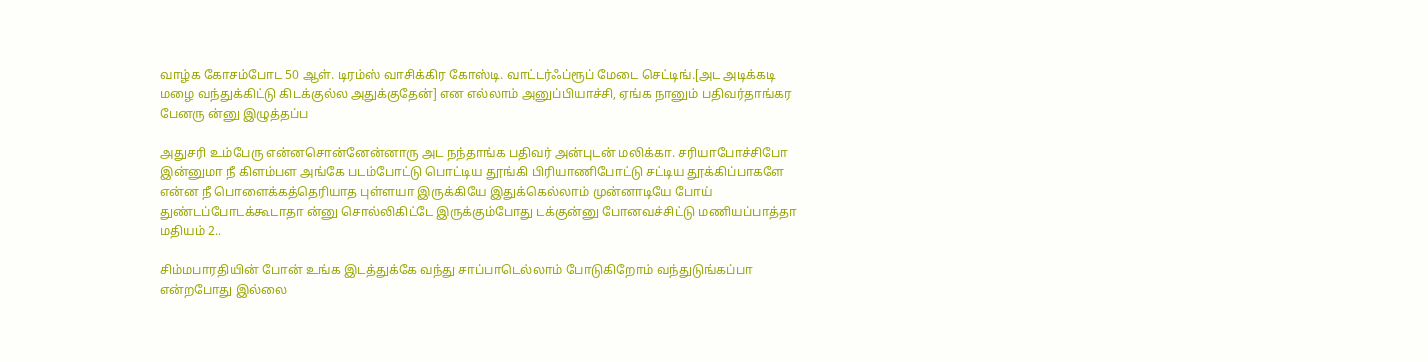வாழ்க கோசம்போட 50 ஆள். டிரம்ஸ் வாசிக்கிர கோஸ்டி. வாட்டர்ஃப்ரூப் மேடை செட்டிங்.[அட அடிக்கடி மழை வந்துக்கிட்டு கிடக்குல்ல அதுக்குதேன்] என எல்லாம் அனுப்பியாச்சி, ஏங்க நானும் பதிவர்தாங்கர பேனரு ன்னு இழுத்தப்ப

அதுசரி உம்பேரு என்னசொன்னேன்னாரு அட நந்தாங்க பதிவர் அன்புடன் மலிக்கா. சரியாபோச்சிபோ இன்னுமா நீ கிளம்பள அங்கே படம்போட்டு பொட்டிய தூங்கி பிரியாணிபோட்டு சட்டிய தூக்கிப்பாகளே என்ன நீ பொளைக்கத்தெரியாத புள்ளயா இருக்கியே இதுக்கெல்லாம் முன்னாடியே போய் துண்டப்போடக்கூடாதா ன்னு சொல்லிகிட்டே இருக்கும்போது டக்குன்னு போனவச்சிட்டு மணியப்பாத்தா மதியம் 2..

சிம்மபாரதியின் போன் உங்க இடத்துக்கே வந்து சாப்பாடெல்லாம் போடுகிறோம் வந்துடுங்கப்பா என்றபோது இல்லை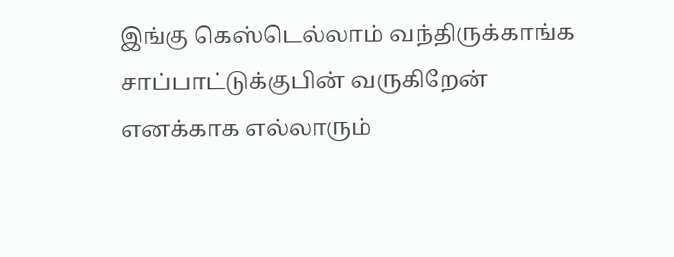இங்கு கெஸ்டெல்லாம் வந்திருக்காங்க சாப்பாட்டுக்குபின் வருகிறேன் எனக்காக எல்லாரும்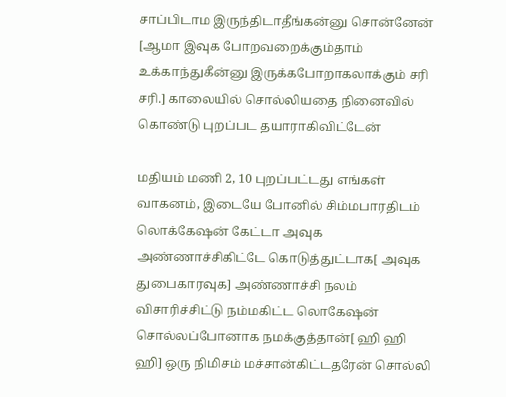சாப்பிடாம இருந்திடாதீங்கன்னு சொன்னேன் [ஆமா இவுக போறவறைக்கும்தாம் உக்காந்துகீன்னு இருக்கபோறாகலாக்கும் சரி சரி.] காலையில் சொல்லியதை நினைவில் கொண்டு புறப்பட தயாராகிவிட்டேன்

மதியம் மணி 2, 10 புறப்பட்டது எங்கள் வாகனம், இடையே போனில் சிம்மபாரதிடம் லொக்கேஷன் கேட்டா அவுக அண்ணாச்சிகிட்டே கொடுத்துட்டாக[ அவுக துபைகாரவுக] அண்ணாச்சி நலம் விசாரிச்சிட்டு நம்மகிட்ட லொகேஷன் சொல்லப்போனாக நமக்குத்தான்[ ஹி ஹி ஹி] ஒரு நிமிசம் மச்சான்கிட்டதரேன் சொல்லி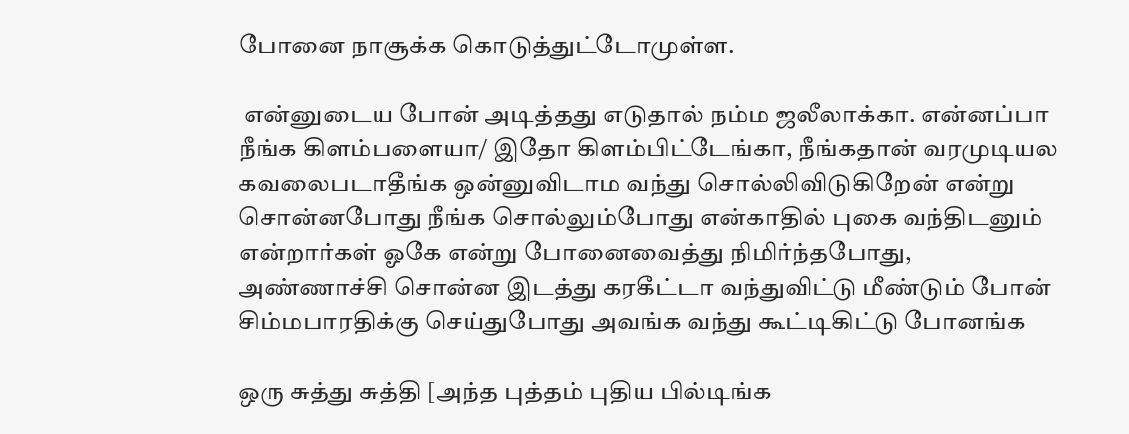போனை நாசூக்க கொடுத்துட்டோமுள்ள.

 என்னுடைய போன் அடித்தது எடுதால் நம்ம ஜலீலாக்கா. என்னப்பா நீங்க கிளம்பளையா/ இதோ கிளம்பிட்டேங்கா, நீங்கதான் வரமுடியல கவலைபடாதீங்க ஒன்னுவிடாம வந்து சொல்லிவிடுகிறேன் என்று சொன்னபோது நீங்க சொல்லும்போது என்காதில் புகை வந்திடனும் என்றார்கள் ஓகே என்று போனைவைத்து நிமிர்ந்தபோது,
அண்ணாச்சி சொன்ன இடத்து கரகீட்டா வந்துவிட்டு மீண்டும் போன் சிம்மபாரதிக்கு செய்துபோது அவங்க வந்து கூட்டிகிட்டு போனங்க

ஒரு சுத்து சுத்தி [அந்த புத்தம் புதிய பில்டிங்க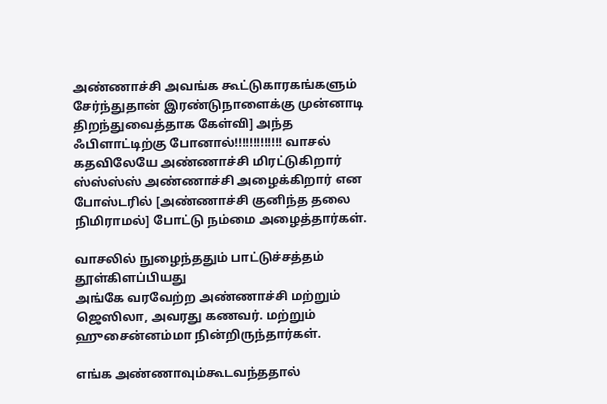அண்ணாச்சி அவங்க கூட்டுகாரகங்களும் சேர்ந்துதான் இரண்டுநாளைக்கு முன்னாடி திறந்துவைத்தாக கேள்வி] அந்த ஃபிளாட்டிற்கு போனால்!!!!!!!!!!!!! வாசல் கதவிலேயே அண்ணாச்சி மிரட்டுகிறார் ஸ்ஸ்ஸ்ஸ் அண்ணாச்சி அழைக்கிறார் என போஸ்டரில் [அண்ணாச்சி குனிந்த தலை நிமிராமல்] போட்டு நம்மை அழைத்தார்கள்.

வாசலில் நுழைந்ததும் பாட்டுச்சத்தம் தூள்கிளப்பியது
அங்கே வரவேற்ற அண்ணாச்சி மற்றும் ஜெஸிலா, அவரது கணவர். மற்றும் ஹுசைன்னம்மா நின்றிருந்தார்கள்.

எங்க அண்ணாவும்கூடவந்ததால்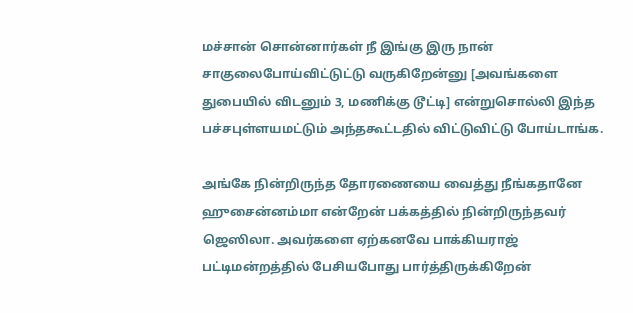மச்சான் சொன்னார்கள் நீ இங்கு இரு நான் சாகுலைபோய்விட்டுட்டு வருகிறேன்னு [அவங்களை துபையில் விடனும் 3, மணிக்கு டூட்டி] என்றுசொல்லி இந்த பச்சபுள்ளயமட்டும் அந்தகூட்டதில் விட்டுவிட்டு போய்டாங்க.

அங்கே நின்றிருந்த தோரணையை வைத்து நீங்கதானே ஹுசைன்னம்மா என்றேன் பக்கத்தில் நின்றிருந்தவர் ஜெஸிலா. அவர்களை ஏற்கனவே பாக்கியராஜ் பட்டிமன்றத்தில் பேசியபோது பார்த்திருக்கிறேன்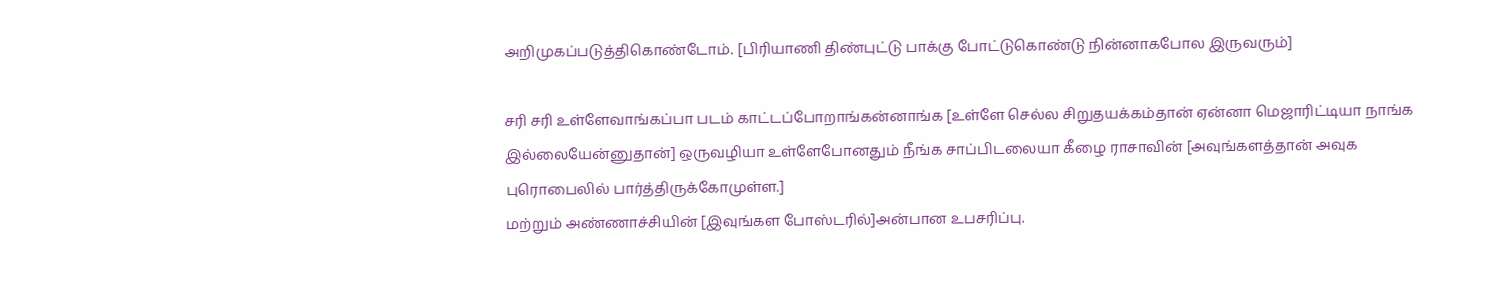அறிமுகப்படுத்திகொண்டோம். [பிரியாணி திண்புட்டு பாக்கு போட்டுகொண்டு நின்னாகபோல இருவரும்]

சரி சரி உள்ளேவாங்கப்பா படம் காட்டப்போறாங்கன்னாங்க [உள்ளே செல்ல சிறுதயக்கம்தான் ஏன்னா மெஜாரிட்டியா நாங்க இல்லையேன்னுதான்] ஒருவழியா உள்ளேபோனதும் நீங்க சாப்பிடலையா கீழை ராசாவின் [அவுங்களத்தான் அவுக புரொபைலில் பார்த்திருக்கோமுள்ள.]
மற்றும் அண்ணாச்சியின் [இவுங்கள போஸ்டரில்]அன்பான உபசரிப்பு.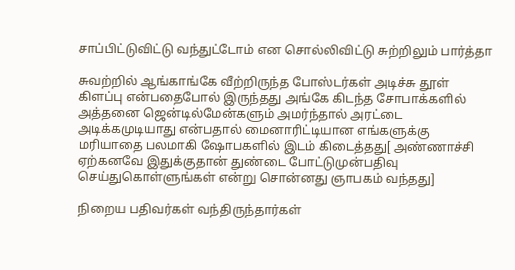சாப்பிட்டுவிட்டு வந்துட்டோம் என சொல்லிவிட்டு சுற்றிலும் பார்த்தா

சுவற்றில் ஆங்காங்கே வீற்றிருந்த போஸ்டர்கள் அடிச்சு தூள் கிளப்பு என்பதைபோல் இருந்தது அங்கே கிடந்த சோபாக்களில் அத்தனை ஜென்டில்மேன்களும் அமர்ந்தால் அரட்டை அடிக்கமுடியாது என்பதால் மைனாரிட்டியான எங்களுக்கு மரியாதை பலமாகி ஷோபகளில் இடம் கிடைத்தது[ அண்ணாச்சி ஏற்கனவே இதுக்குதான் துண்டை போட்டுமுன்பதிவு செய்துகொள்ளுங்கள் என்று சொன்னது ஞாபகம் வந்தது]

நிறைய பதிவர்கள் வந்திருந்தார்கள்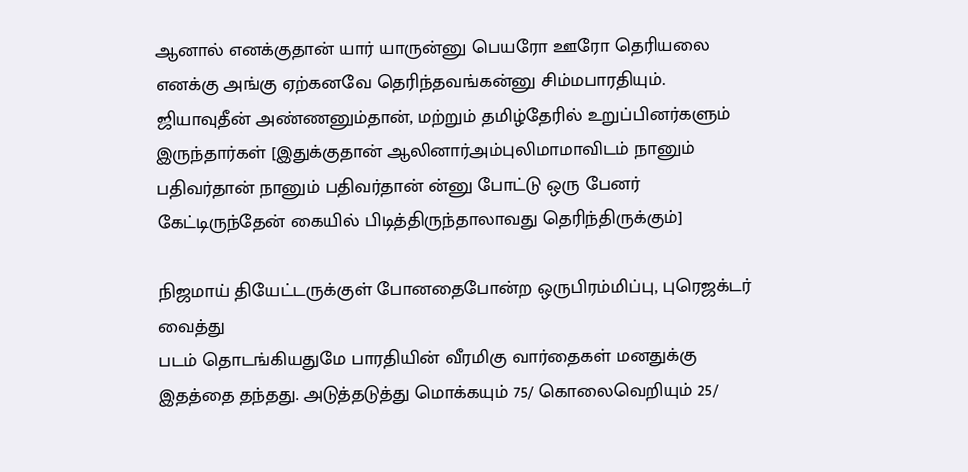ஆனால் எனக்குதான் யார் யாருன்னு பெயரோ ஊரோ தெரியலை எனக்கு அங்கு ஏற்கனவே தெரிந்தவங்கன்னு சிம்மபாரதியும். ஜியாவுதீன் அண்ணனும்தான், மற்றும் தமிழ்தேரில் உறுப்பினர்களும் இருந்தார்கள் [இதுக்குதான் ஆலினார்அம்புலிமாமாவிடம் நானும் பதிவர்தான் நானும் பதிவர்தான் ன்னு போட்டு ஒரு பேனர் கேட்டிருந்தேன் கையில் பிடித்திருந்தாலாவது தெரிந்திருக்கும்]

நிஜமாய் தியேட்டருக்குள் போனதைபோன்ற ஒருபிரம்மிப்பு, புரெஜக்டர் வைத்து
படம் தொடங்கியதுமே பாரதியின் வீரமிகு வார்தைகள் மனதுக்கு இதத்தை தந்தது. அடுத்தடுத்து மொக்கயும் 75/ கொலைவெறியும் 25/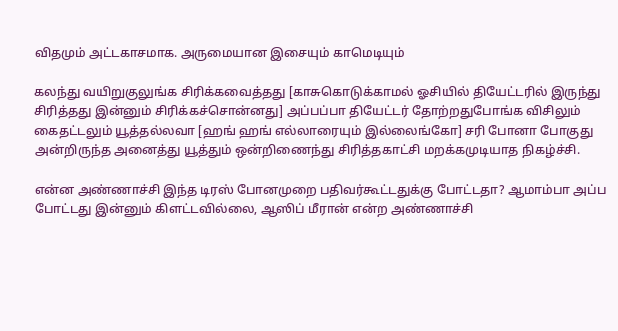விதமும் அட்டகாசமாக. அருமையான இசையும் காமெடியும்

கலந்து வயிறுகுலுங்க சிரிக்கவைத்தது [காசுகொடுக்காமல் ஓசியில் தியேட்டரில் இருந்து சிரித்தது இன்னும் சிரிக்கச்சொன்னது] அப்பப்பா தியேட்டர் தோற்றதுபோங்க விசிலும் கைதட்டலும் யூத்தல்லவா [ஹங் ஹங் எல்லாரையும் இல்லைங்கோ] சரி போனா போகுது அன்றிருந்த அனைத்து யூத்தும் ஒன்றிணைந்து சிரித்தகாட்சி மறக்கமுடியாத நிகழ்ச்சி.

என்ன அண்ணாச்சி இந்த டிரஸ் போனமுறை பதிவர்கூட்டதுக்கு போட்டதா? ஆமாம்பா அப்ப போட்டது இன்னும் கிளட்டவில்லை, ஆஸிப் மீரான் என்ற அண்ணாச்சி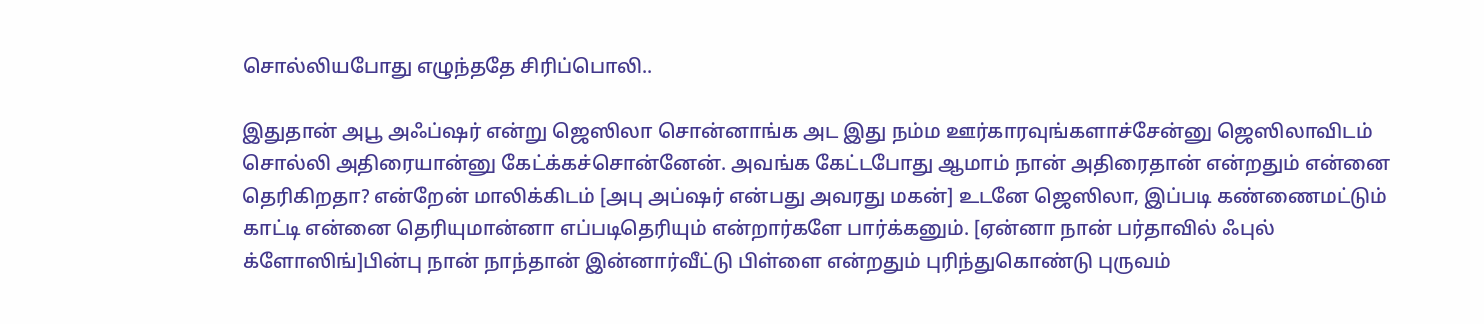சொல்லியபோது எழுந்ததே சிரிப்பொலி..

இதுதான் அபூ அஃப்ஷர் என்று ஜெஸிலா சொன்னாங்க அட இது நம்ம ஊர்காரவுங்களாச்சேன்னு ஜெஸிலாவிடம் சொல்லி அதிரையான்னு கேட்க்கச்சொன்னேன். அவங்க கேட்டபோது ஆமாம் நான் அதிரைதான் என்றதும் என்னை தெரிகிறதா? என்றேன் மாலிக்கிடம் [அபு அப்ஷர் என்பது அவரது மகன்] உடனே ஜெஸிலா, இப்படி கண்ணைமட்டும் காட்டி என்னை தெரியுமான்னா எப்படிதெரியும் என்றார்களே பார்க்கனும். [ஏன்னா நான் பர்தாவில் ஃபுல் க்ளோஸிங்]பின்பு நான் நாந்தான் இன்னார்வீட்டு பிள்ளை என்றதும் புரிந்துகொண்டு புருவம்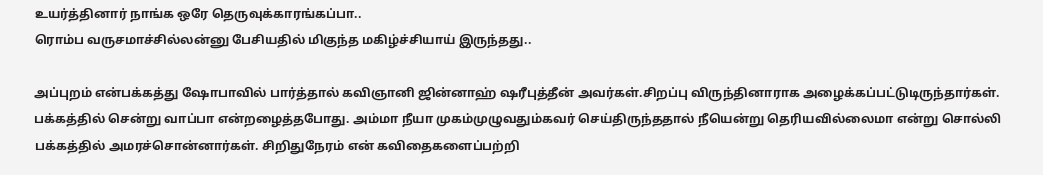உயர்த்தினார் நாங்க ஒரே தெருவுக்காரங்கப்பா..
ரொம்ப வருசமாச்சில்லன்னு பேசியதில் மிகுந்த மகிழ்ச்சியாய் இருந்தது..

அப்புறம் என்பக்கத்து ஷோபாவில் பார்த்தால் கவிஞானி ஜின்னாஹ் ஷரீபுத்தீன் அவர்கள்.சிறப்பு விருந்தினாராக அழைக்கப்பட்டுடிருந்தார்கள்.
பக்கத்தில் சென்று வாப்பா என்றழைத்தபோது. அம்மா நீயா முகம்முழுவதும்கவர் செய்திருந்ததால் நீயென்று தெரியவில்லைமா என்று சொல்லி பக்கத்தில் அமரச்சொன்னார்கள். சிறிதுநேரம் என் கவிதைகளைப்பற்றி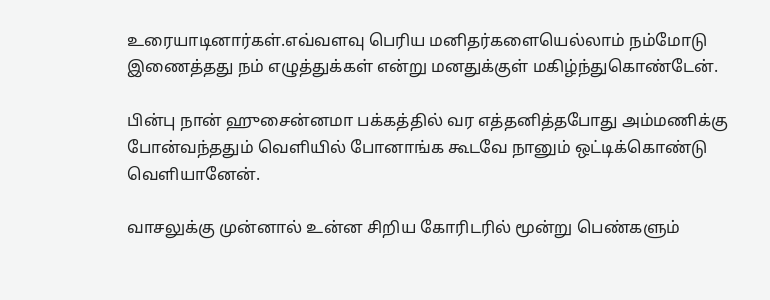உரையாடினார்கள்.எவ்வளவு பெரிய மனிதர்களையெல்லாம் நம்மோடு இணைத்தது நம் எழுத்துக்கள் என்று மனதுக்குள் மகிழ்ந்துகொண்டேன்.

பின்பு நான் ஹுசைன்னமா பக்கத்தில் வர எத்தனித்தபோது அம்மணிக்கு போன்வந்ததும் வெளியில் போனாங்க கூடவே நானும் ஒட்டிக்கொண்டு வெளியானேன்.

வாசலுக்கு முன்னால் உன்ன சிறிய கோரிடரில் மூன்று பெண்களும்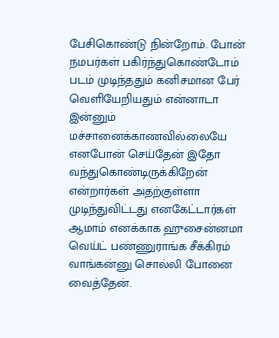பேசிகொண்டு நின்றோம். போன் நமபர்கள் பகிர்ந்துகொண்டோம் படம் முடிந்ததும் கனிசமான பேர் வெளியேறியதும் என்னாடா இன்னும் மச்சானைக்காணவில்லையே எனபோன் செய்தேன் இதோ வந்துகொண்டிருக்கிறேன் என்றார்கள் அதற்குள்ளா முடிந்துவிட்டது எனகேட்டார்கள் ஆமாம் எனக்காக ஹுசைன்னமா வெய்ட் பண்ணுராங்க சீக்கிரம் வாங்கன்னு சொல்லி போனை வைத்தேன்.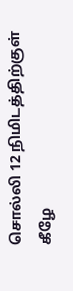சொல்லி 12 நிமிடத்திற்குள் கீழே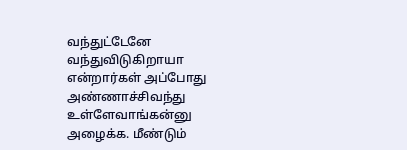வந்துட்டேனே வந்துவிடுகிறாயா என்றார்கள் அப்போது அண்ணாச்சிவந்து உள்ளேவாங்கன்னு அழைக்க. மீண்டும்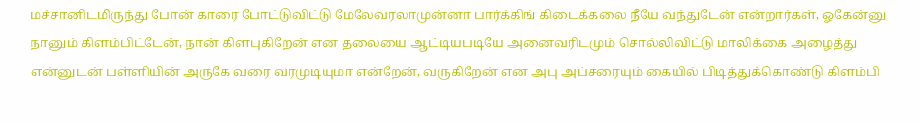மச்சானிடமிருந்து போன் காரை போட்டுவிட்டு மேலேவரலாமுன்னா பார்க்கிங் கிடைக்கலை நீயே வந்துடேன் என்றார்கள், ஓகேன்னு நானும் கிளம்பிட்டேன், நான் கிளபுகிறேன் என தலையை ஆட்டியபடியே அனைவரிடமும் சொல்லிவிட்டு மாலிக்கை அழைத்து என்னுடன் பள்ளியின் அருகே வரை வரமுடியுமா என்றேன், வருகிறேன் என அபு அப்சரையும் கையில் பிடித்துக்கொண்டு கிளம்பி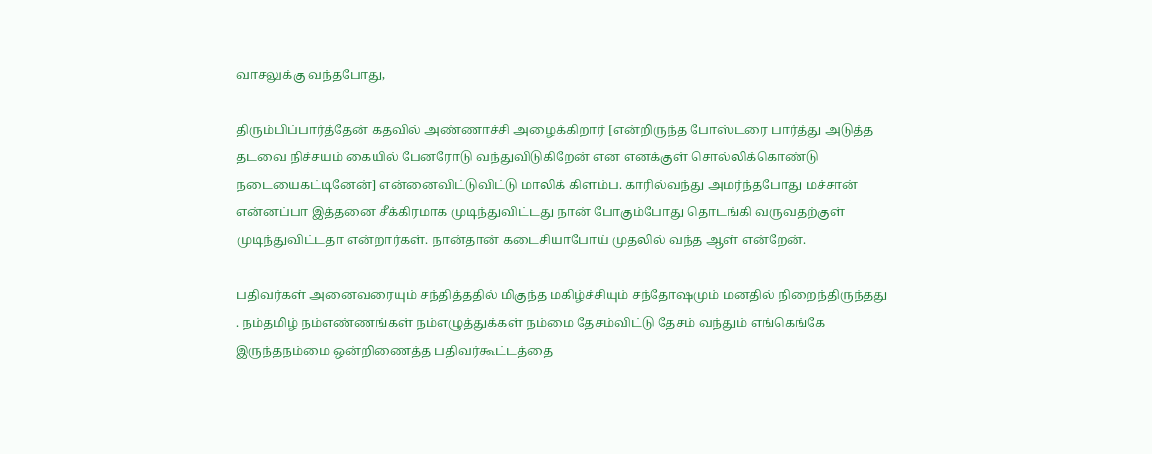வாசலுக்கு வந்தபோது,

திரும்பிப்பார்த்தேன் கதவில் அண்ணாச்சி அழைக்கிறார் [என்றிருந்த போஸ்டரை பார்த்து அடுத்த தடவை நிச்சயம் கையில் பேனரோடு வந்துவிடுகிறேன் என எனக்குள் சொல்லிக்கொண்டு நடையைகட்டினேன்] என்னைவிட்டுவிட்டு மாலிக் கிளம்ப. காரில்வந்து அமர்ந்தபோது மச்சான் என்னப்பா இத்தனை சீக்கிரமாக முடிந்துவிட்டது நான் போகும்போது தொடங்கி வருவதற்குள் முடிந்துவிட்டதா என்றார்கள். நான்தான் கடைசியாபோய் முதலில் வந்த ஆள் என்றேன்.

பதிவர்கள் அனைவரையும் சந்தித்ததில் மிகுந்த மகிழ்ச்சியும் சந்தோஷமும் மனதில் நிறைந்திருந்தது . நம்தமிழ் நம்எண்ணங்கள் நம்எழுத்துக்கள் நம்மை தேசம்விட்டு தேசம் வந்தும் எங்கெங்கே இருந்தநம்மை ஒன்றிணைத்த பதிவர்கூட்டத்தை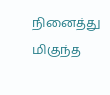நினைத்து மிகுந்த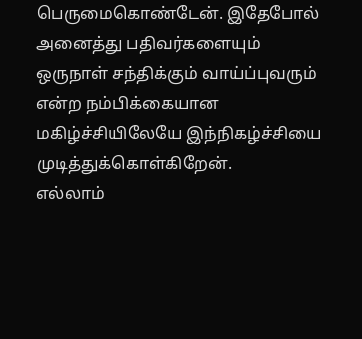பெருமைகொண்டேன். இதேபோல் அனைத்து பதிவர்களையும் ஒருநாள் சந்திக்கும் வாய்ப்புவரும் என்ற நம்பிக்கையான மகிழ்ச்சியிலேயே இந்நிகழ்ச்சியை முடித்துக்கொள்கிறேன்.
எல்லாம்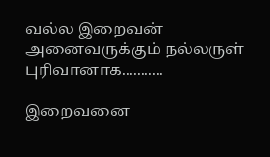வல்ல இறைவன் அனைவருக்கும் நல்லருள் புரிவானாக...........

இறைவனை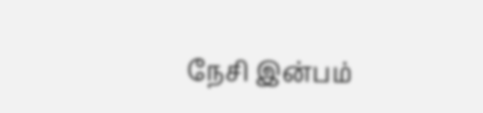நேசி இன்பம்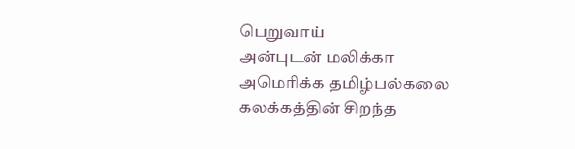பெறுவாய்
அன்புடன் மலிக்கா
அமெரிக்க தமிழ்பல்கலை கலக்கத்தின் சிறந்த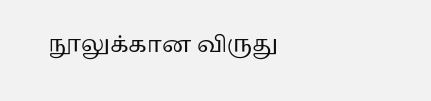நூலுக்கான விருது